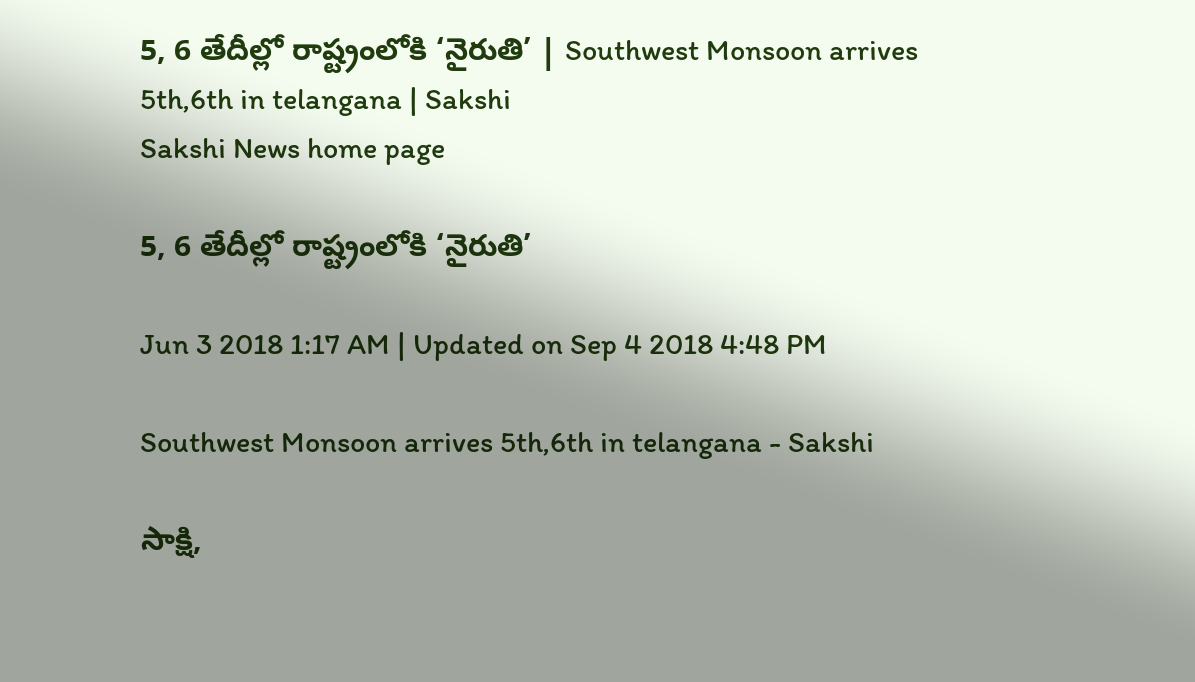5, 6 తేదీల్లో రాష్ట్రంలోకి ‘నైరుతి’ | Southwest Monsoon arrives 5th,6th in telangana | Sakshi
Sakshi News home page

5, 6 తేదీల్లో రాష్ట్రంలోకి ‘నైరుతి’

Jun 3 2018 1:17 AM | Updated on Sep 4 2018 4:48 PM

Southwest Monsoon arrives 5th,6th in telangana - Sakshi

సాక్షి,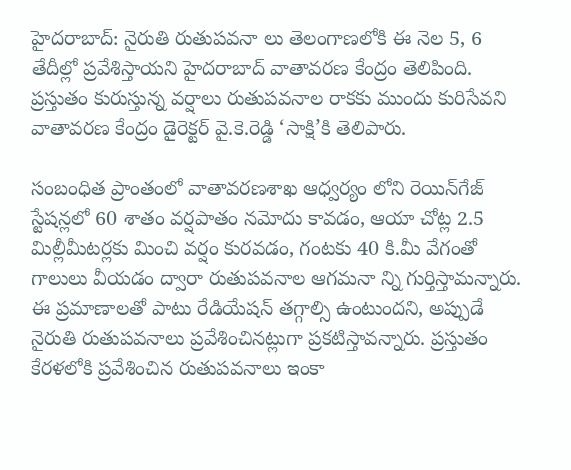హైదరాబాద్‌: నైరుతి రుతుపవనా లు తెలంగాణలోకి ఈ నెల 5, 6 తేదీల్లో ప్రవేశిస్తాయని హైదరాబాద్‌ వాతావరణ కేంద్రం తెలిపింది. ప్రస్తుతం కురుస్తున్న వర్షాలు రుతుపవనాల రాకకు ముందు కురిసేవని వాతావరణ కేంద్రం డైరెక్టర్‌ వై.కె.రెడ్డి ‘సాక్షి’కి తెలిపారు.

సంబంధిత ప్రాంతంలో వాతావరణశాఖ ఆధ్వర్యం లోని రెయిన్‌గేజ్‌ స్టేషన్లలో 60 శాతం వర్షపాతం నమోదు కావడం, ఆయా చోట్ల 2.5 మిల్లీమీటర్లకు మించి వర్షం కురవడం, గంటకు 40 కి.మీ వేగంతో గాలులు వీయడం ద్వారా రుతుపవనాల ఆగమనా న్ని గుర్తిస్తామన్నారు. ఈ ప్రమాణాలతో పాటు రేడియేషన్‌ తగ్గాల్సి ఉంటుందని, అప్పుడే నైరుతి రుతుపవనాలు ప్రవేశించినట్లుగా ప్రకటిస్తావన్నారు. ప్రస్తుతం కేరళలోకి ప్రవేశించిన రుతుపవనాలు ఇంకా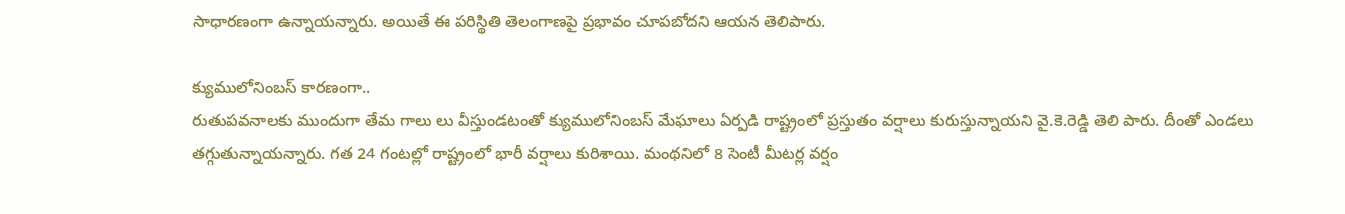సాధారణంగా ఉన్నాయన్నారు. అయితే ఈ పరిస్థితి తెలంగాణపై ప్రభావం చూపబోదని ఆయన తెలిపారు.

క్యుములోనింబస్‌ కారణంగా..
రుతుపవనాలకు ముందుగా తేమ గాలు లు వీస్తుండటంతో క్యుములోనింబస్‌ మేఘాలు ఏర్పడి రాష్ట్రంలో ప్రస్తుతం వర్షాలు కురుస్తున్నాయని వై.కె.రెడ్డి తెలి పారు. దీంతో ఎండలు తగ్గుతున్నాయన్నారు. గత 24 గంటల్లో రాష్ట్రంలో భారీ వర్షాలు కురిశాయి. మంథనిలో 8 సెంటీ మీటర్ల వర్షం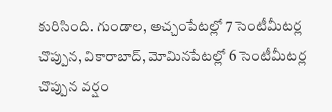కురిసింది. గుండాల, అచ్చంపేటల్లో 7 సెంటీమీటర్ల చొప్పున, వికారాబాద్, మోమినపేటల్లో 6 సెంటీమీటర్ల చొప్పున వర్షం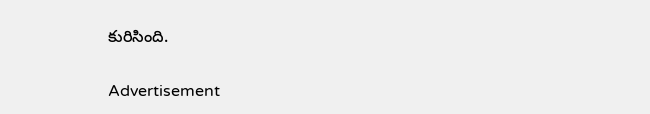కురిసింది.

Advertisement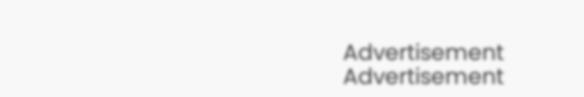Advertisement
Advertisement